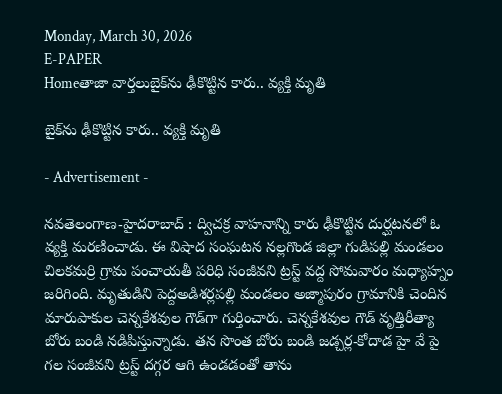Monday, March 30, 2026
E-PAPER
Homeతాజా వార్తలుబైక్‌ను ఢీకొట్టిన‌ కారు.. వ్య‌క్తి మృతి

బైక్‌ను ఢీకొట్టిన‌ కారు.. వ్య‌క్తి మృతి

- Advertisement -

న‌వ‌తెలంగాణ‌-హైద‌రాబాద్ : ద్విచ‌క్ర వాహ‌నాన్ని కారు ఢీకొట్టిన దుర్ఘ‌ట‌న‌లో ఓ వ్య‌క్తి మ‌ర‌ణించాడు. ఈ విషాద సంఘ‌ట‌న న‌ల్ల‌గొండ జిల్లా గుడిప‌ల్లి మండ‌లం చిల‌క‌మర్రి గ్రామ పంచాయ‌తీ ప‌రిధి సంజీవ‌ని ట్ర‌స్ట్ వ‌ద్ద సోమ‌వారం మ‌ధ్యాహ్నం జ‌రిగింది. మృతుడిని పెద్దఅడిశ‌ర్ల‌ప‌ల్లి మండ‌లం అజ్మాపురం గ్రామానికి చెందిన మారుపాకుల‌ చెన్న‌కేశ‌వుల‌ గౌడ్‌గా గుర్తించారు. చెన్న‌కేశ‌వుల‌ గౌడ్ వృత్తిరీత్యా బోరు బండి నడిపిస్తున్నాడు. తన సొంత బోరు బండి జ‌డ్చ‌ర్ల‌-కోదాడ హై వే పై గ‌ల సంజీవని ట్ర‌స్ట్‌ దగ్గర ఆగి ఉండడంతో తాను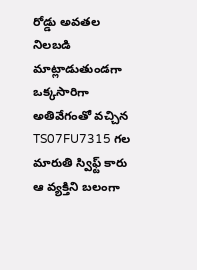రోడ్డు అవతల నిలబడి మాట్లాడుతుండగా ఒక్కసారిగా అతివేగంతో వచ్చిన TS07FU7315 గల మారుతి స్విఫ్ట్ కారు ఆ వ్యక్తిని బలంగా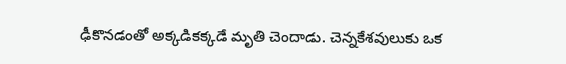ఢీకొనడంతో అక్కడికక్కడే మృతి చెందాడు. చెన్న‌కేశ‌వులుకు ఒక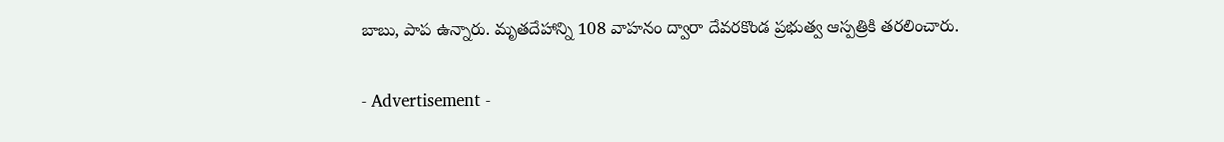బాబు, పాప ఉన్నారు. మృత‌దేహాన్ని 108 వాహనం ద్వారా దేవరకొండ ప్రభుత్వ ఆస్ప‌త్రికి త‌ర‌లించారు.

- Advertisement -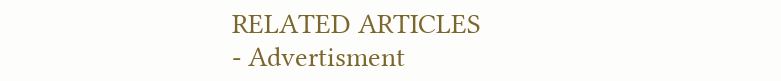RELATED ARTICLES
- Advertisment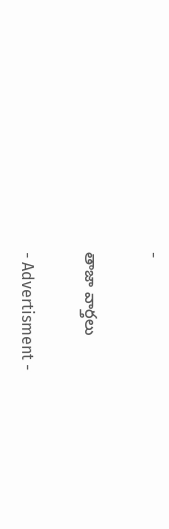-

తాజా వార్తలు

- Advertisment -